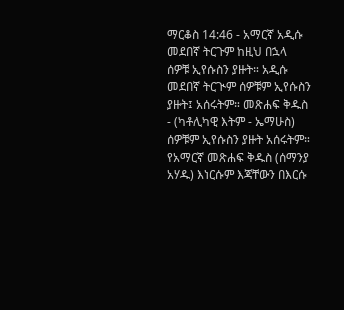ማርቆስ 14:46 - አማርኛ አዲሱ መደበኛ ትርጉም ከዚህ በኋላ ሰዎቹ ኢየሱስን ያዙት። አዲሱ መደበኛ ትርጒም ሰዎቹም ኢየሱስን ያዙት፤ አሰሩትም። መጽሐፍ ቅዱስ - (ካቶሊካዊ እትም - ኤማሁስ) ሰዎቹም ኢየሱስን ያዙት አሰሩትም። የአማርኛ መጽሐፍ ቅዱስ (ሰማንያ አሃዱ) እነርሱም እጃቸውን በእርሱ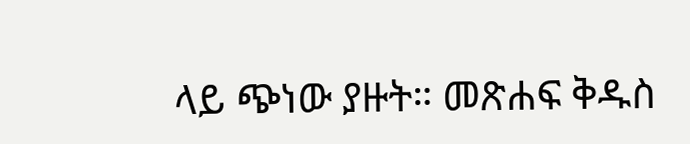ላይ ጭነው ያዙት። መጽሐፍ ቅዱስ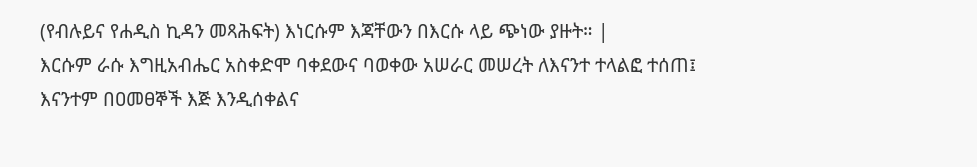(የብሉይና የሐዲስ ኪዳን መጻሕፍት) እነርሱም እጃቸውን በእርሱ ላይ ጭነው ያዙት። |
እርሱም ራሱ እግዚአብሔር አስቀድሞ ባቀደውና ባወቀው አሠራር መሠረት ለእናንተ ተላልፎ ተሰጠ፤ እናንተም በዐመፀኞች እጅ እንዲሰቀልና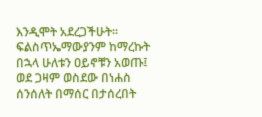እንዲሞት አደረጋችሁት።
ፍልስጥኤማውያንም ከማረኩት በኋላ ሁለቱን ዐይኖቹን አወጡ፤ ወደ ጋዛም ወስደው በነሐስ ሰንሰለት በማሰር በታሰረበት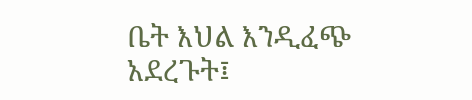ቤት እህል እንዲፈጭ አደረጉት፤